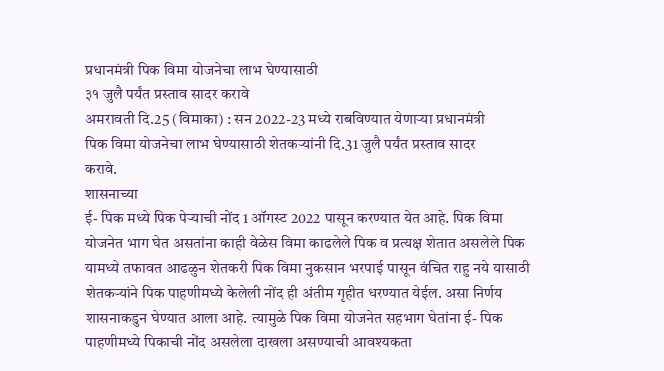प्रधानमंत्री पिक विमा योजनेचा लाभ घेण्यासाठी
३१ जुलै पर्यंत प्रस्ताव सादर करावे
अमरावती दि.25 (विमाका) : सन 2022-23 मध्ये राबविण्यात येणाऱ्या प्रधानमंत्री
पिक विमा योजनेचा लाभ घेण्यासाठी शेतकऱ्यांनी दि.31 जुलै पर्यंत प्रस्ताव सादर
करावे.
शासनाच्या
ई- पिक मध्ये पिक पेऱ्याची नोंद 1 ऑगस्ट 2022 पासून करण्यात येत आहे. पिक विमा
योजनेत भाग घेत असतांना काही वेळेस विमा काढलेले पिक व प्रत्यक्ष शेतात असलेले पिक
यामध्ये तफावत आढळुन शेतकरी पिक विमा नुकसान भरपाई पासून वंचित राहु नये यासाठी
शेतकऱ्यांने पिक पाहणीमध्ये केलेली नोंद ही अंतीम गृहीत धरण्यात येईल. असा निर्णय
शासनाकडुन घेण्यात आला आहे. त्यामुळे पिक विमा योजनेत सहभाग घेतांना ई- पिक
पाहणीमध्ये पिकाची नोंद असलेला दाखला असण्याची आवश्यकता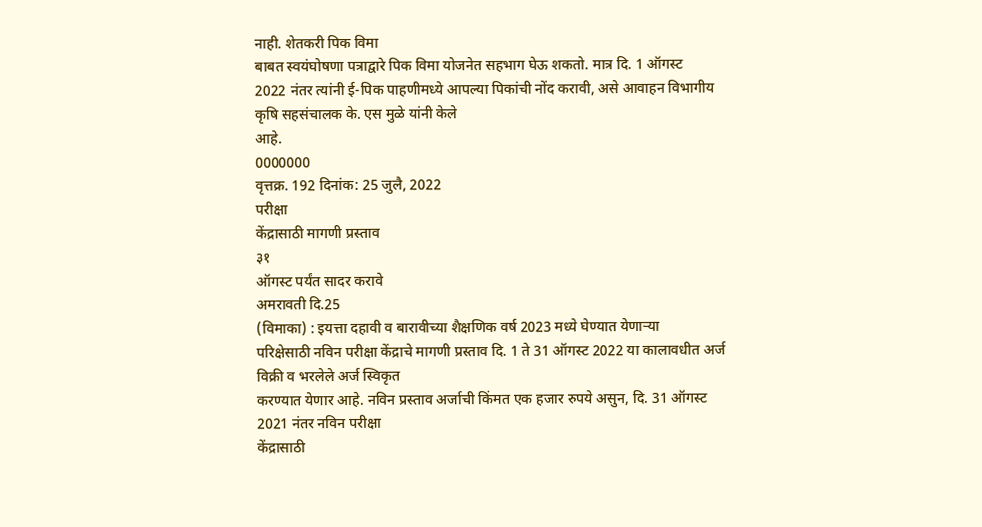नाही. शेतकरी पिक विमा
बाबत स्वयंघोषणा पत्राद्वारे पिक विमा योजनेत सहभाग घेऊ शकतो. मात्र दि. 1 ऑगस्ट
2022 नंतर त्यांनी ई-पिक पाहणीमध्ये आपल्या पिकांची नोंद करावी, असे आवाहन विभागीय
कृषि सहसंचालक के. एस मुळे यांनी केले
आहे.
0000000
वृत्तक्र. 192 दिनांक: 25 जुलै, 2022
परीक्षा
केंद्रासाठी मागणी प्रस्ताव
३१
ऑगस्ट पर्यंत सादर करावे
अमरावती दि.25
(विमाका) : इयत्ता दहावी व बारावीच्या शैक्षणिक वर्ष 2023 मध्ये घेण्यात येणाऱ्या
परिक्षेसाठी नविन परीक्षा केंद्राचे मागणी प्रस्ताव दि. 1 ते 31 ऑगस्ट 2022 या कालावधीत अर्ज विक्री व भरलेले अर्ज स्विकृत
करण्यात येणार आहे. नविन प्रस्ताव अर्जाची किंमत एक हजार रुपये असुन, दि. 31 ऑगस्ट 2021 नंतर नविन परीक्षा
केंद्रासाठी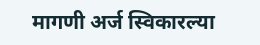मागणी अर्ज स्विकारल्या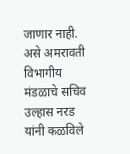जाणार नाही. असे अमरावती विभागीय मंडळाचे सचिव
उल्हास नरड यांनी कळविले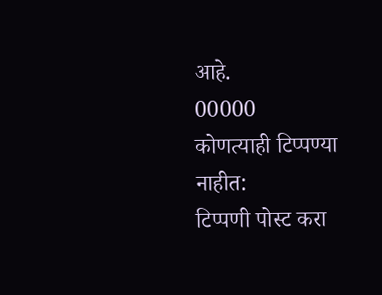आहे.
00000
कोणत्याही टिप्पण्या नाहीत:
टिप्पणी पोस्ट करा